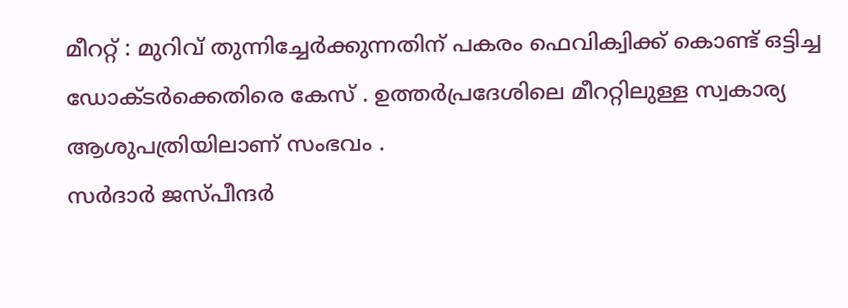മീററ്റ് : മുറിവ് തുന്നിച്ചേർക്കുന്നതിന് പകരം ഫെവിക്വിക്ക് കൊണ്ട് ഒട്ടിച്ച ഡോക്ടർക്കെതിരെ കേസ് . ഉത്തർപ്രദേശിലെ മീററ്റിലുള്ള സ്വകാര്യ ആശുപത്രിയിലാണ് സംഭവം .
സർദാർ ജസ്പീന്ദർ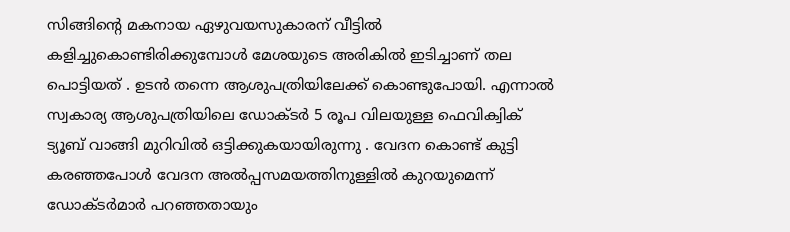സിങ്ങിന്റെ മകനായ ഏഴുവയസുകാരന് വീട്ടിൽ കളിച്ചുകൊണ്ടിരിക്കുമ്പോൾ മേശയുടെ അരികിൽ ഇടിച്ചാണ് തല പൊട്ടിയത് . ഉടൻ തന്നെ ആശുപത്രിയിലേക്ക് കൊണ്ടുപോയി. എന്നാൽ സ്വകാര്യ ആശുപത്രിയിലെ ഡോക്ടർ 5 രൂപ വിലയുള്ള ഫെവിക്വിക് ട്യൂബ് വാങ്ങി മുറിവിൽ ഒട്ടിക്കുകയായിരുന്നു . വേദന കൊണ്ട് കുട്ടി കരഞ്ഞപോൾ വേദന അൽപ്പസമയത്തിനുള്ളിൽ കുറയുമെന്ന് ഡോക്ടർമാർ പറഞ്ഞതായും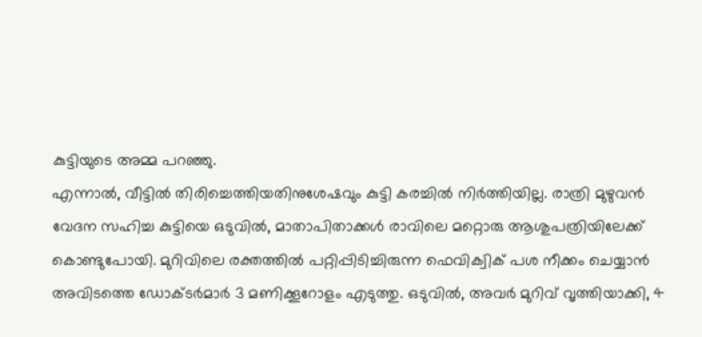കുട്ടിയുടെ അമ്മ പറഞ്ഞു.
എന്നാൽ, വീട്ടിൽ തിരിച്ചെത്തിയതിനുശേഷവും കുട്ടി കരച്ചിൽ നിർത്തിയില്ല. രാത്രി മുഴുവൻ വേദന സഹിച്ച കുട്ടിയെ ഒടുവിൽ, മാതാപിതാക്കൾ രാവിലെ മറ്റൊരു ആശുപത്രിയിലേക്ക് കൊണ്ടുപോയി. മുറിവിലെ രക്തത്തിൽ പറ്റിപ്പിടിച്ചിരുന്ന ഫെവിക്വിക് പശ നീക്കം ചെയ്യാൻ അവിടത്തെ ഡോക്ടർമാർ 3 മണിക്കൂറോളം എടുത്തു. ഒടുവിൽ, അവർ മുറിവ് വൃത്തിയാക്കി, 4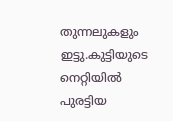തുന്നലുകളും ഇട്ടു.കുട്ടിയുടെ നെറ്റിയിൽ പുരട്ടിയ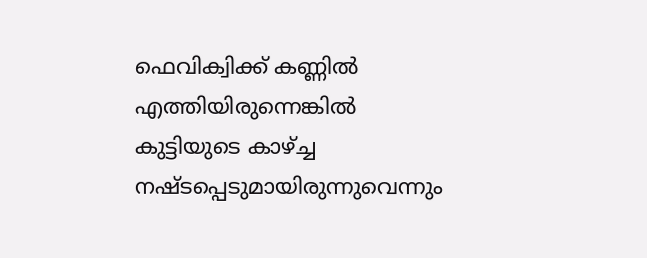ഫെവിക്വിക്ക് കണ്ണിൽ എത്തിയിരുന്നെങ്കിൽ കുട്ടിയുടെ കാഴ്ച്ച നഷ്ടപ്പെടുമായിരുന്നുവെന്നും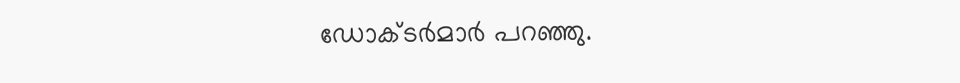ഡോക്ടർമാർ പറഞ്ഞു.